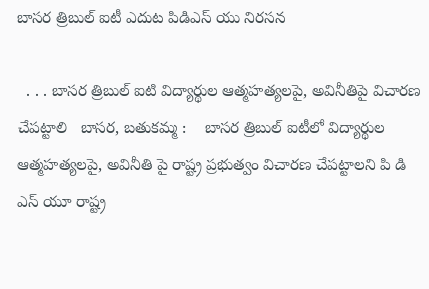బాసర త్రిబుల్ ఐటీ ఎదుట పిడిఎస్ యు నిరసన

  . . . బాసర త్రిబుల్ ఐటి విద్యార్థుల ఆత్మహత్యలపై, అవినీతిపై విచారణ చేపట్టాలి   బాసర, బతుకమ్మ :    బాసర త్రిబుల్ ఐటీలో విద్యార్థుల ఆత్మహత్యలపై, అవినీతి పై రాష్ట్ర ప్రభుత్వం విచారణ చేపట్టాలని పి డి ఎస్ యూ రాష్ట్ర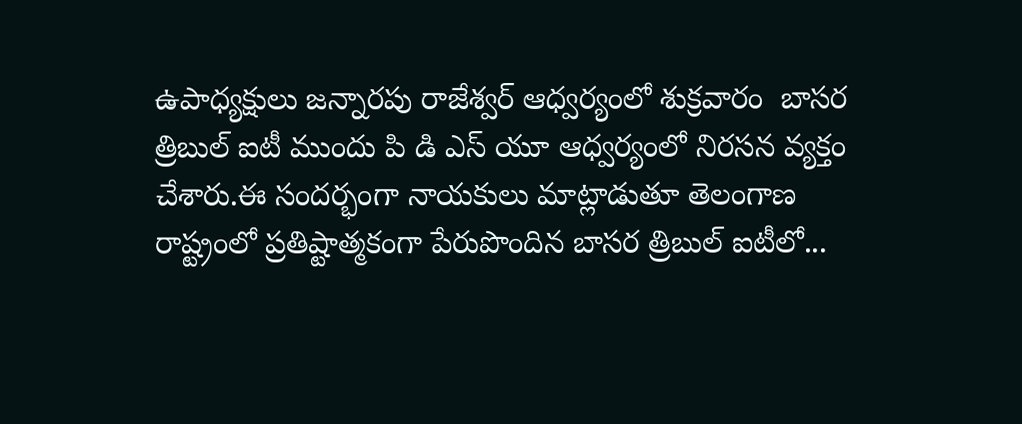ఉపాధ్యక్షులు జన్నారపు రాజేశ్వర్ ఆధ్వర్యంలో శుక్రవారం  బాసర త్రిబుల్ ఐటీ ముందు పి డి ఎస్ యూ ఆధ్వర్యంలో నిరసన వ్యక్తం చేశారు.ఈ సందర్భంగా నాయకులు మాట్లాడుతూ తెలంగాణ రాష్ట్రంలో ప్రతిష్టాత్మకంగా పేరుపొందిన బాసర త్రిబుల్ ఐటీలో...